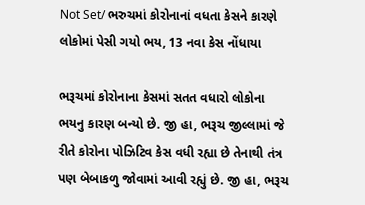Not Set/ ભરુચમાં કોરોનાનાં વધતા કેસને કારણે લોકોમાં પેસી ગયો ભય, 13 નવા કેસ નોંધાયા

ભરૂચમાં કોરોનાના કેસમાં સતત વધારો લોકોના ભયનુ કારણ બન્યો છે. જી હા, ભરૂચ જીલ્લામાં જે રીતે કોરોના પોઝિટિવ કેસ વધી રહ્યા છે તેનાથી તંત્ર પણ બેબાકળુ જોવામાં આવી રહ્યું છે. જી હા, ભરૂચ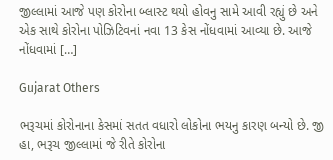જીલ્લામાં આજે પણ કોરોના બ્લાસ્ટ થયો હોવનુ સામે આવી રહ્યું છે અને એક સાથે કોરોના પોઝિટિવનાં નવા 13 કેસ નોંધવામાં આવ્યા છે. આજે નોંધવામાં […]

Gujarat Others

ભરૂચમાં કોરોનાના કેસમાં સતત વધારો લોકોના ભયનુ કારણ બન્યો છે. જી હા, ભરૂચ જીલ્લામાં જે રીતે કોરોના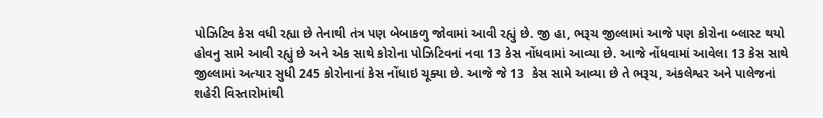પોઝિટિવ કેસ વધી રહ્યા છે તેનાથી તંત્ર પણ બેબાકળુ જોવામાં આવી રહ્યું છે. જી હા, ભરૂચ જીલ્લામાં આજે પણ કોરોના બ્લાસ્ટ થયો હોવનુ સામે આવી રહ્યું છે અને એક સાથે કોરોના પોઝિટિવનાં નવા 13 કેસ નોંધવામાં આવ્યા છે. આજે નોંધવામાં આવેલા 13 કેસ સાથે જીલ્લામાં અત્યાર સુધી 245 કોરોનાનાં કેસ નોંધાઇ ચૂક્યા છે. આજે જે 13  કેસ સામે આવ્યા છે તે ભરૂચ, અંકલેશ્વર અને પાલેજનાં શહેરી વિસ્તારોમાંથી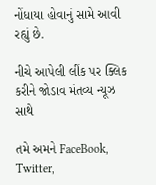નોંધાયા હોવાનું સામે આવી રહ્યું છે.

નીચે આપેલી લીંક પર ક્લિક કરીને જોડાવ મંતવ્ય ન્યૂઝ સાથે

તમે અમને FaceBook, Twitter,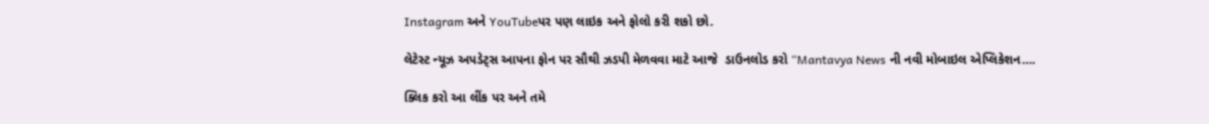Instagram અને YouTubeપર પણ લાઇક અને ફોલો કરી શકો છો.

લેટેસ્ટ ન્યૂઝ અપડેટ્સ આપના ફોન પર સૌથી ઝડપી મેળવવા માટે આજે  ડાઉનલોડ કરો “Mantavya News ની નવી મોબાઇલ એપ્લિકેશન….

ક્લિક કરો આ લીંક પર અને તમે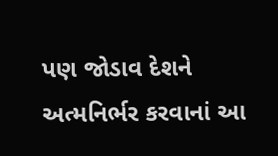પણ જોડાવ દેશને અત્મનિર્ભર કરવાનાં આ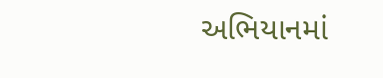અભિયાનમાં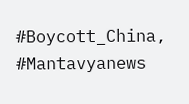#Boycott_China, #Mantavyanews